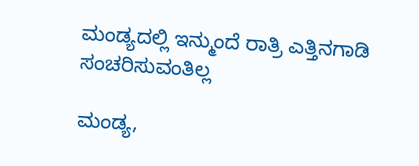ಮಂಡ್ಯದಲ್ಲಿ ಇನ್ಮುಂದೆ ರಾತ್ರಿ ಎತ್ತಿನಗಾಡಿ ಸಂಚರಿಸುವಂತಿಲ್ಲ

ಮಂಡ್ಯ,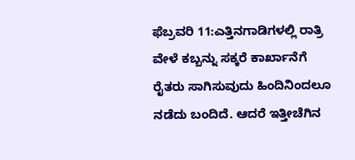ಫೆಬ್ರವರಿ 11:ಎತ್ತಿನಗಾಡಿಗಳಲ್ಲಿ ರಾತ್ರಿ ವೇಳೆ ಕಬ್ಬನ್ನು ಸಕ್ಕರೆ ಕಾರ್ಖಾನೆಗೆ ರೈತರು ಸಾಗಿಸುವುದು ಹಿಂದಿನಿಂದಲೂ ನಡೆದು ಬಂದಿದೆ. ಆದರೆ ಇತ್ತೀಚೆಗಿನ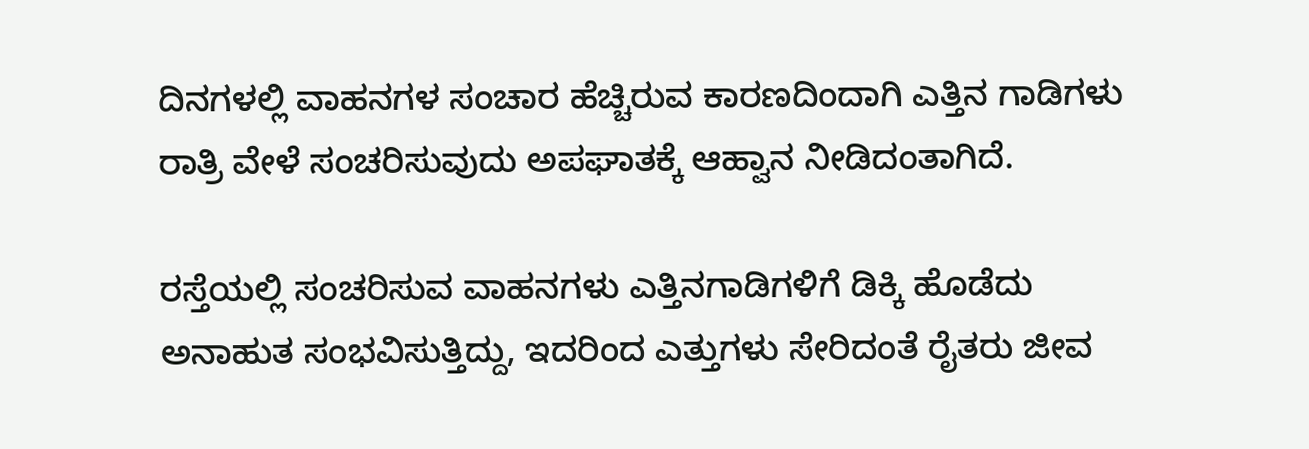ದಿನಗಳಲ್ಲಿ ವಾಹನಗಳ ಸಂಚಾರ ಹೆಚ್ಚಿರುವ ಕಾರಣದಿಂದಾಗಿ ಎತ್ತಿನ ಗಾಡಿಗಳು ರಾತ್ರಿ ವೇಳೆ ಸಂಚರಿಸುವುದು ಅಪಘಾತಕ್ಕೆ ಆಹ್ವಾನ ನೀಡಿದಂತಾಗಿದೆ.

ರಸ್ತೆಯಲ್ಲಿ ಸಂಚರಿಸುವ ವಾಹನಗಳು ಎತ್ತಿನಗಾಡಿಗಳಿಗೆ ಡಿಕ್ಕಿ ಹೊಡೆದು ಅನಾಹುತ ಸಂಭವಿಸುತ್ತಿದ್ದು, ಇದರಿಂದ ಎತ್ತುಗಳು ಸೇರಿದಂತೆ ರೈತರು ಜೀವ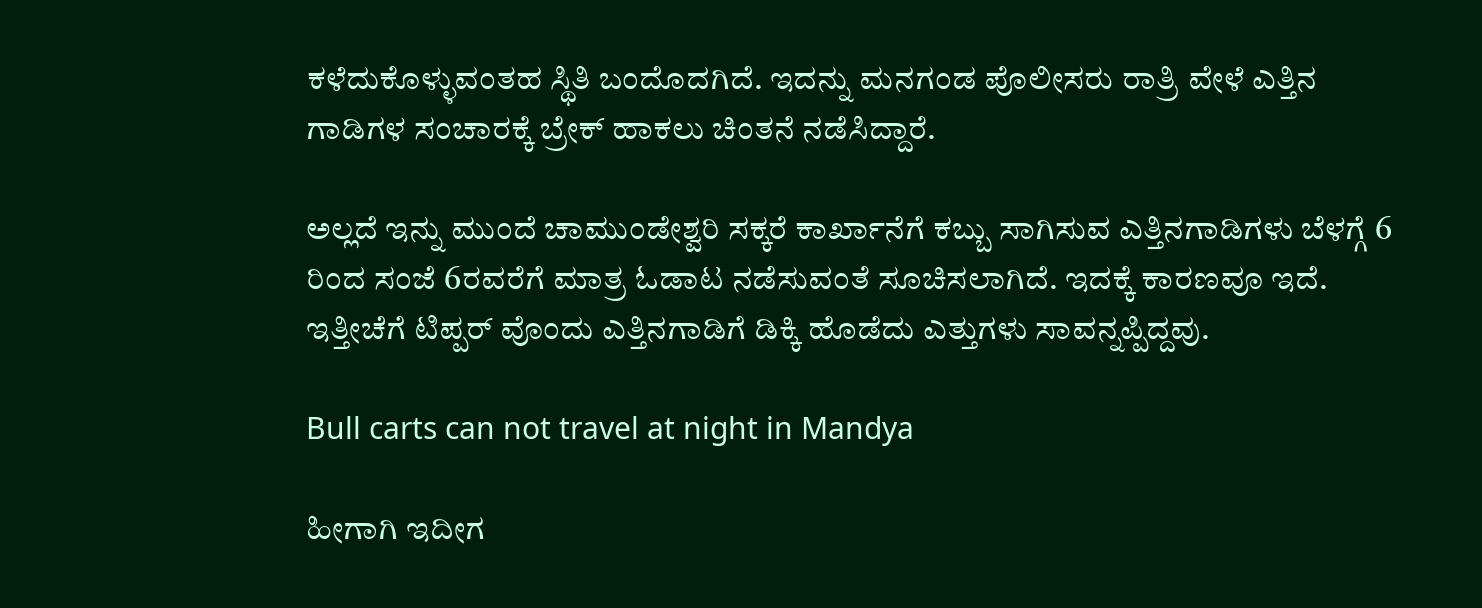ಕಳೆದುಕೊಳ್ಳುವಂತಹ ಸ್ಥಿತಿ ಬಂದೊದಗಿದೆ. ಇದನ್ನು ಮನಗಂಡ ಪೊಲೀಸರು ರಾತ್ರಿ ವೇಳೆ ಎತ್ತಿನ ಗಾಡಿಗಳ ಸಂಚಾರಕ್ಕೆ ಬ್ರೇಕ್ ಹಾಕಲು ಚಿಂತನೆ ನಡೆಸಿದ್ದಾರೆ.

ಅಲ್ಲದೆ ಇನ್ನು ಮುಂದೆ ಚಾಮುಂಡೇಶ್ವರಿ ಸಕ್ಕರೆ ಕಾರ್ಖಾನೆಗೆ ಕಬ್ಬು ಸಾಗಿಸುವ ಎತ್ತಿನಗಾಡಿಗಳು ಬೆಳಗ್ಗೆ 6 ರಿಂದ ಸಂಜೆ 6ರವರೆಗೆ ಮಾತ್ರ ಓಡಾಟ ನಡೆಸುವಂತೆ ಸೂಚಿಸಲಾಗಿದೆ. ಇದಕ್ಕೆ ಕಾರಣವೂ ಇದೆ. ಇತ್ತೀಚೆಗೆ ಟಿಪ್ಪರ್ ವೊಂದು ಎತ್ತಿನಗಾಡಿಗೆ ಡಿಕ್ಕಿ ಹೊಡೆದು ಎತ್ತುಗಳು ಸಾವನ್ನಪ್ಪಿದ್ದವು.

Bull carts can not travel at night in Mandya

ಹೀಗಾಗಿ ಇದೀಗ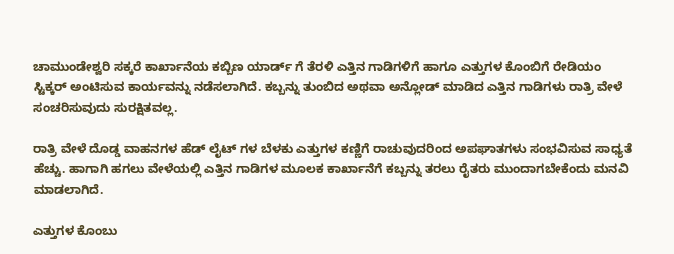ಚಾಮುಂಡೇಶ್ವರಿ ಸಕ್ಕರೆ ಕಾರ್ಖಾನೆಯ ಕಬ್ಬಿಣ ಯಾರ್ಡ್ ಗೆ ತೆರಳಿ ಎತ್ತಿನ ಗಾಡಿಗಳಿಗೆ ಹಾಗೂ ಎತ್ತುಗಳ ಕೊಂಬಿಗೆ ರೇಡಿಯಂ ಸ್ಟಿಕ್ಕರ್ ಅಂಟಿಸುವ ಕಾರ್ಯವನ್ನು ನಡೆಸಲಾಗಿದೆ. ಕಬ್ಬನ್ನು ತುಂಬಿದ ಅಥವಾ ಅನ್ಲೋಡ್ ಮಾಡಿದ ಎತ್ತಿನ ಗಾಡಿಗಳು ರಾತ್ರಿ ವೇಳೆ ಸಂಚರಿಸುವುದು ಸುರಕ್ಷಿತವಲ್ಲ.

ರಾತ್ರಿ ವೇಳೆ ದೊಡ್ಡ ವಾಹನಗಳ ಹೆಡ್ ಲೈಟ್ ಗಳ ಬೆಳಕು ಎತ್ತುಗಳ ಕಣ್ಣಿಗೆ ರಾಚುವುದರಿಂದ ಅಪಘಾತಗಳು ಸಂಭವಿಸುವ ಸಾಧ್ಯತೆ ಹೆಚ್ಚು. ಹಾಗಾಗಿ ಹಗಲು ವೇಳೆಯಲ್ಲಿ ಎತ್ತಿನ ಗಾಡಿಗಳ ಮೂಲಕ ಕಾರ್ಖಾನೆಗೆ ಕಬ್ಬನ್ನು ತರಲು ರೈತರು ಮುಂದಾಗಬೇಕೆಂದು ಮನವಿ ಮಾಡಲಾಗಿದೆ.

ಎತ್ತುಗಳ ಕೊಂಬು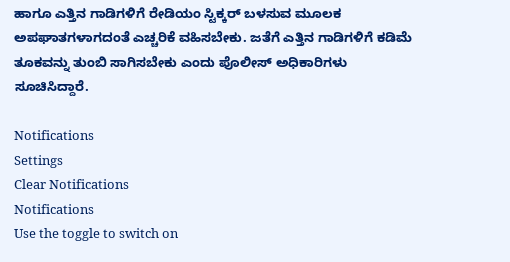ಹಾಗೂ ಎತ್ತಿನ ಗಾಡಿಗಳಿಗೆ ರೇಡಿಯಂ ಸ್ಟಿಕ್ಕರ್ ಬಳಸುವ ಮೂಲಕ ಅಪಘಾತಗಳಾಗದಂತೆ ಎಚ್ಚರಿಕೆ ವಹಿಸಬೇಕು. ಜತೆಗೆ ಎತ್ತಿನ ಗಾಡಿಗಳಿಗೆ ಕಡಿಮೆ ತೂಕವನ್ನು ತುಂಬಿ ಸಾಗಿಸಬೇಕು ಎಂದು ಪೊಲೀಸ್ ಅಧಿಕಾರಿಗಳು ಸೂಚಿಸಿದ್ದಾರೆ.

Notifications
Settings
Clear Notifications
Notifications
Use the toggle to switch on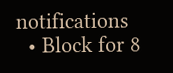notifications
  • Block for 8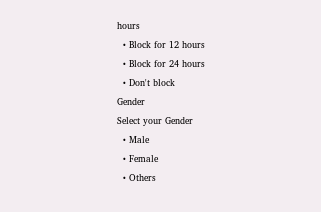hours
  • Block for 12 hours
  • Block for 24 hours
  • Don't block
Gender
Select your Gender
  • Male
  • Female
  • Others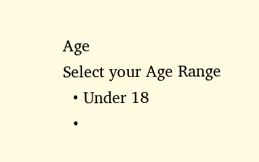Age
Select your Age Range
  • Under 18
  •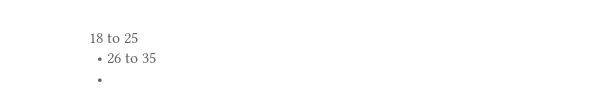18 to 25
  • 26 to 35
  •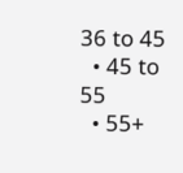36 to 45
  • 45 to 55
  • 55+